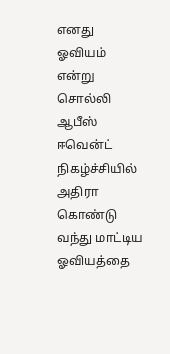எனது ஓவியம் என்று சொல்லி ஆபீஸ் ஈவென்ட் நிகழ்ச்சியில் அதிரா கொண்டு வந்து மாட்டிய ஓவியத்தை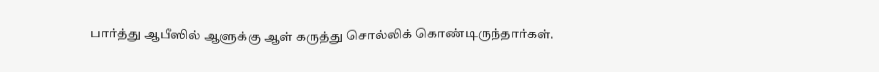பார்த்து ஆபீஸில் ஆளுக்கு ஆள் கருத்து சொல்லிக் கொண்டிருந்தார்கள்.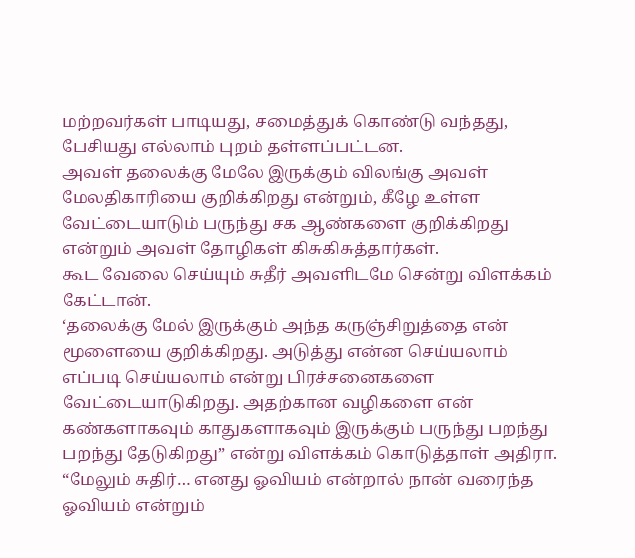மற்றவர்கள் பாடியது, சமைத்துக் கொண்டு வந்தது, பேசியது எல்லாம் புறம் தள்ளப்பட்டன.
அவள் தலைக்கு மேலே இருக்கும் விலங்கு அவள் மேலதிகாரியை குறிக்கிறது என்றும், கீழே உள்ள வேட்டையாடும் பருந்து சக ஆண்களை குறிக்கிறது என்றும் அவள் தோழிகள் கிசுகிசுத்தார்கள்.
கூட வேலை செய்யும் சுதீர் அவளிடமே சென்று விளக்கம் கேட்டான்.
‘தலைக்கு மேல் இருக்கும் அந்த கருஞ்சிறுத்தை என் மூளையை குறிக்கிறது. அடுத்து என்ன செய்யலாம் எப்படி செய்யலாம் என்று பிரச்சனைகளை வேட்டையாடுகிறது. அதற்கான வழிகளை என் கண்களாகவும் காதுகளாகவும் இருக்கும் பருந்து பறந்து பறந்து தேடுகிறது” என்று விளக்கம் கொடுத்தாள் அதிரா.
“மேலும் சுதிர்… எனது ஓவியம் என்றால் நான் வரைந்த ஓவியம் என்றும்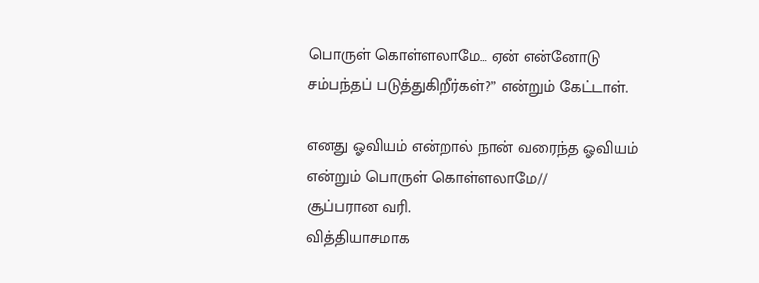பொருள் கொள்ளலாமே… ஏன் என்னோடு சம்பந்தப் படுத்துகிறீர்கள்?” என்றும் கேட்டாள்.

எனது ஓவியம் என்றால் நான் வரைந்த ஓவியம் என்றும் பொருள் கொள்ளலாமே//
சூப்பரான வரி.
வித்தியாசமாக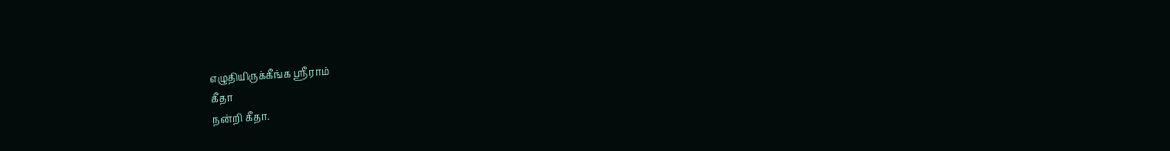எழுதியிருக்கீங்க ஸ்ரீராம்
கீதா
நன்றி கீதா.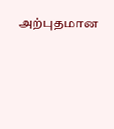அற்புதமான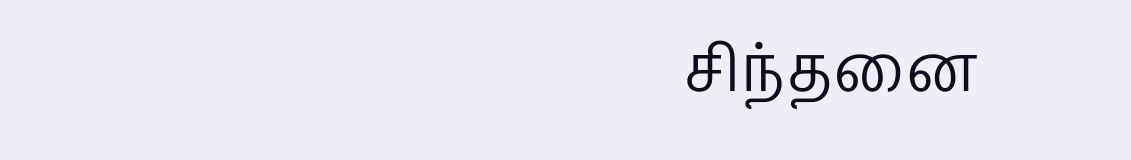சிந்தனை